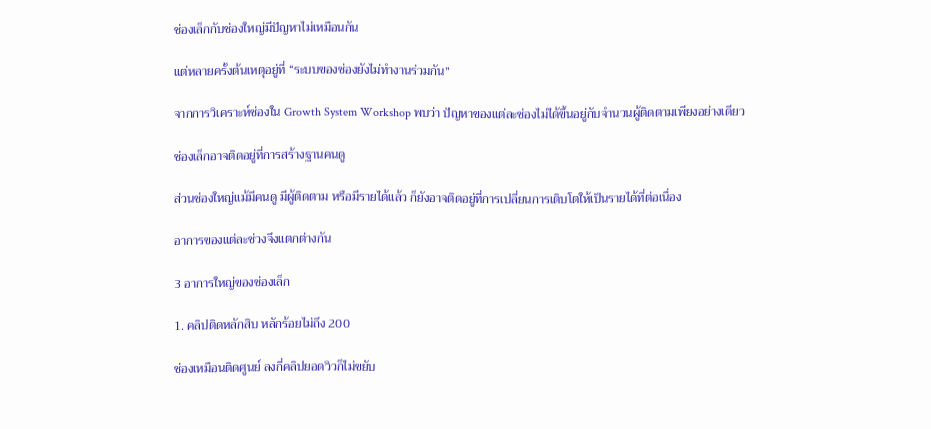ช่องเล็กกับช่องใหญ่มีปัญหาไม่เหมือนกัน

แต่หลายครั้งต้นเหตุอยู่ที่ “ระบบของช่องยังไม่ทำงานร่วมกัน”

จากการวิเคราะห์ช่องใน Growth System Workshop พบว่า ปัญหาของแต่ละช่องไม่ได้ขึ้นอยู่กับจำนวนผู้ติดตามเพียงอย่างเดียว

ช่องเล็กอาจติดอยู่ที่การสร้างฐานคนดู

ส่วนช่องใหญ่แม้มีคนดู มีผู้ติดตาม หรือมีรายได้แล้ว ก็ยังอาจติดอยู่ที่การเปลี่ยนการเติบโตให้เป็นรายได้ที่ต่อเนื่อง

อาการของแต่ละช่วงจึงแตกต่างกัน

3 อาการใหญ่ของช่องเล็ก

1. คลิปติดหลักสิบ หลักร้อยไม่ถึง 200

ช่องเหมือนติดศูนย์ ลงกี่คลิปยอดวิวก็ไม่ขยับ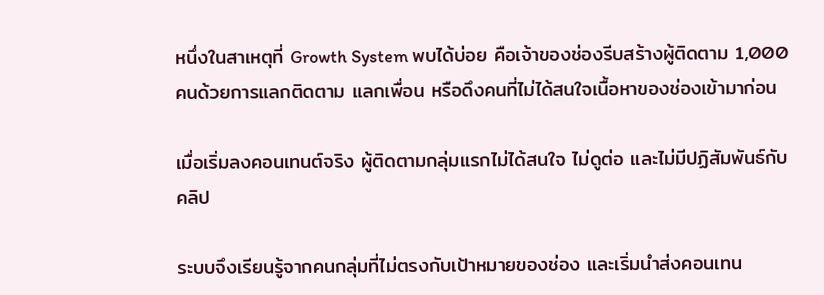หนึ่งในสาเหตุที่ Growth System พบได้บ่อย คือเจ้าของช่องรีบสร้างผู้ติดตาม 1,000 คนด้วยการแลกติดตาม แลกเพื่อน หรือดึงคนที่ไม่ได้สนใจเนื้อหาของช่องเข้ามาก่อน

เมื่อเริ่มลงคอนเทนต์จริง ผู้ติดตามกลุ่มแรกไม่ได้สนใจ ไม่ดูต่อ และไม่มีปฏิสัมพันธ์กับคลิป

ระบบจึงเรียนรู้จากคนกลุ่มที่ไม่ตรงกับเป้าหมายของช่อง และเริ่มนำส่งคอนเทน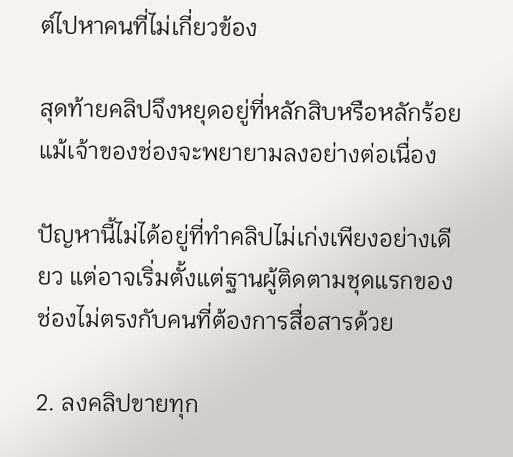ต์ไปหาคนที่ไม่เกี่ยวข้อง

สุดท้ายคลิปจึงหยุดอยู่ที่หลักสิบหรือหลักร้อย แม้เจ้าของช่องจะพยายามลงอย่างต่อเนื่อง

ปัญหานี้ไม่ได้อยู่ที่ทำคลิปไม่เก่งเพียงอย่างเดียว แต่อาจเริ่มตั้งแต่ฐานผู้ติดตามชุดแรกของช่องไม่ตรงกับคนที่ต้องการสื่อสารด้วย

2. ลงคลิปขายทุก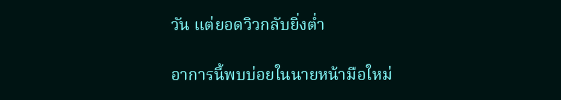วัน แต่ยอดวิวกลับยิ่งต่ำ

อาการนี้พบบ่อยในนายหน้ามือใหม่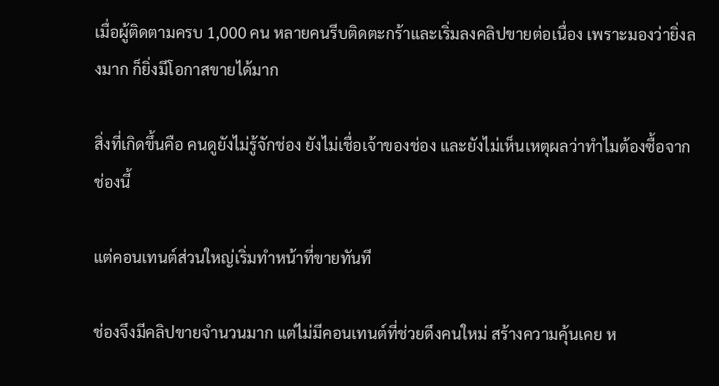เมื่อผู้ติดตามครบ 1,000 คน หลายคนรีบติดตะกร้าและเริ่มลงคลิปขายต่อเนื่อง เพราะมองว่ายิ่งลงมาก ก็ยิ่งมีโอกาสขายได้มาก

สิ่งที่เกิดขึ้นคือ คนดูยังไม่รู้จักช่อง ยังไม่เชื่อเจ้าของช่อง และยังไม่เห็นเหตุผลว่าทำไมต้องซื้อจากช่องนี้

แต่คอนเทนต์ส่วนใหญ่เริ่มทำหน้าที่ขายทันที

ช่องจึงมีคลิปขายจำนวนมาก แต่ไม่มีคอนเทนต์ที่ช่วยดึงคนใหม่ สร้างความคุ้นเคย ห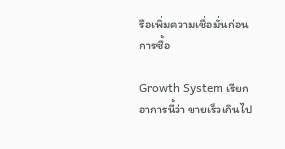รือเพิ่มความเชื่อมั่นก่อนการซื้อ

Growth System เรียกอาการนี้ว่า ขายเร็วเกินไป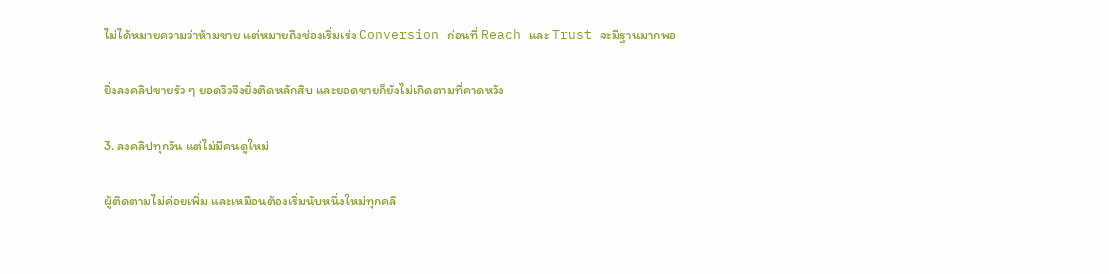ไม่ได้หมายความว่าห้ามขาย แต่หมายถึงช่องเริ่มเร่ง Conversion ก่อนที่ Reach และ Trust จะมีฐานมากพอ

ยิ่งลงคลิปขายรัว ๆ ยอดวิวจึงยิ่งติดหลักสิบ และยอดขายก็ยังไม่เกิดตามที่คาดหวัง

3. ลงคลิปทุกวัน แต่ไม่มีคนดูใหม่

ผู้ติดตามไม่ค่อยเพิ่ม และเหมือนต้องเริ่มนับหนึ่งใหม่ทุกคลิ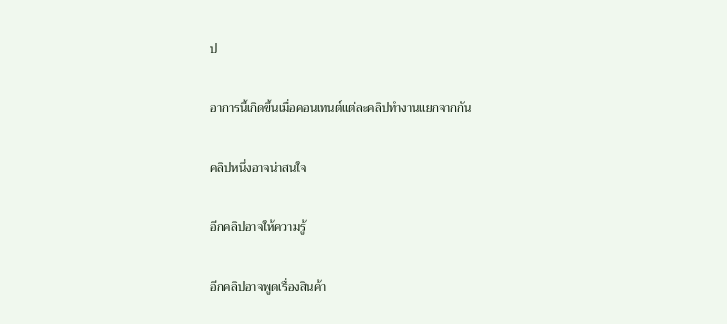ป

อาการนี้เกิดขึ้นเมื่อคอนเทนต์แต่ละคลิปทำงานแยกจากกัน

คลิปหนึ่งอาจน่าสนใจ

อีกคลิปอาจให้ความรู้

อีกคลิปอาจพูดเรื่องสินค้า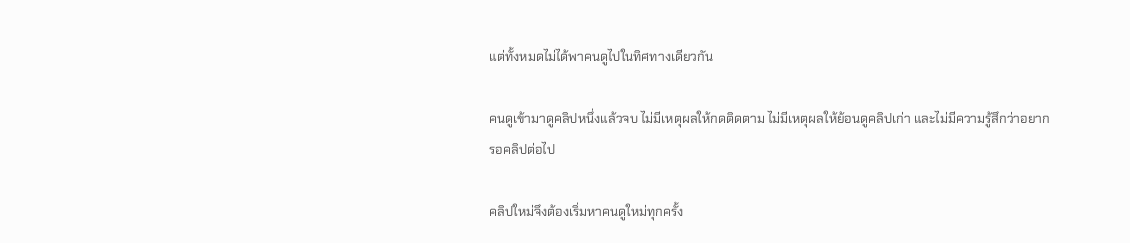แต่ทั้งหมดไม่ได้พาคนดูไปในทิศทางเดียวกัน

คนดูเข้ามาดูคลิปหนึ่งแล้วจบ ไม่มีเหตุผลให้กดติดตาม ไม่มีเหตุผลให้ย้อนดูคลิปเก่า และไม่มีความรู้สึกว่าอยากรอคลิปต่อไป

คลิปใหม่จึงต้องเริ่มหาคนดูใหม่ทุกครั้ง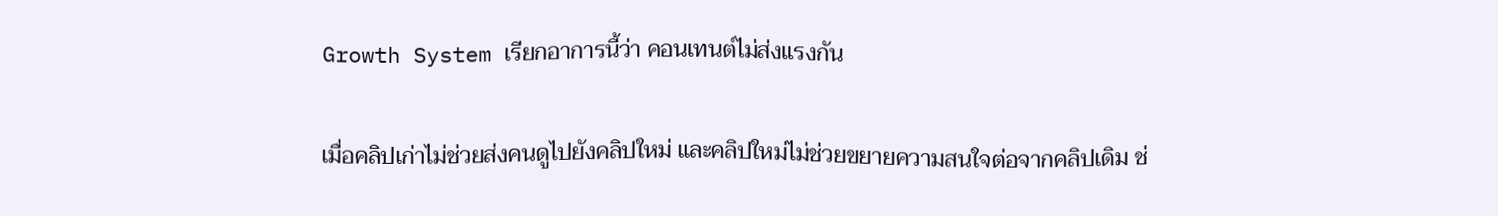Growth System เรียกอาการนี้ว่า คอนเทนต์ไม่ส่งแรงกัน

เมื่อคลิปเก่าไม่ช่วยส่งคนดูไปยังคลิปใหม่ และคลิปใหม่ไม่ช่วยขยายความสนใจต่อจากคลิปเดิม ช่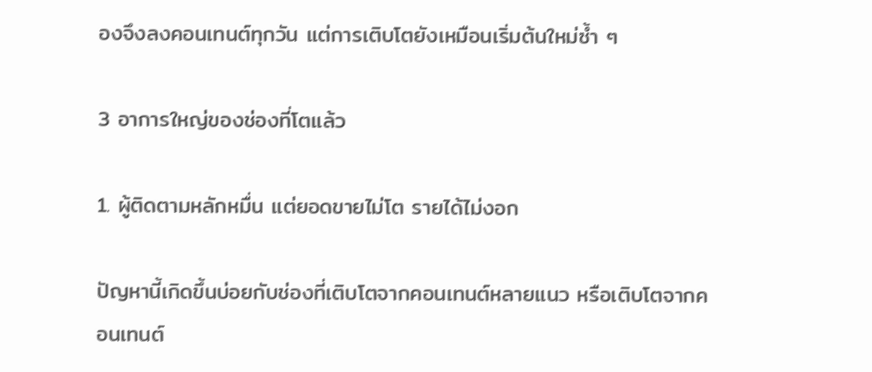องจึงลงคอนเทนต์ทุกวัน แต่การเติบโตยังเหมือนเริ่มต้นใหม่ซ้ำ ๆ

3 อาการใหญ่ของช่องที่โตแล้ว

1. ผู้ติดตามหลักหมื่น แต่ยอดขายไม่โต รายได้ไม่งอก

ปัญหานี้เกิดขึ้นบ่อยกับช่องที่เติบโตจากคอนเทนต์หลายแนว หรือเติบโตจากคอนเทนต์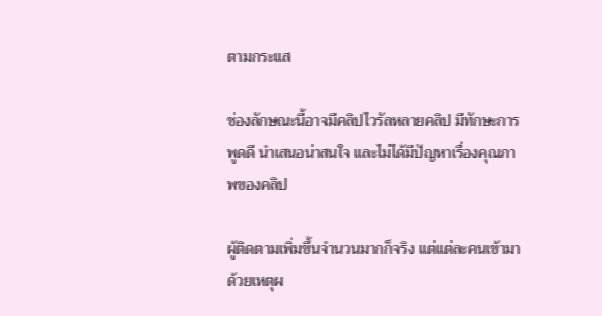ตามกระแส

ช่องลักษณะนี้อาจมีคลิปไวรัลหลายคลิป มีทักษะการพูดดี นำเสนอน่าสนใจ และไม่ได้มีปัญหาเรื่องคุณภาพของคลิป

ผู้ติดตามเพิ่มขึ้นจำนวนมากก็จริง แต่แต่ละคนเข้ามาด้วยเหตุผ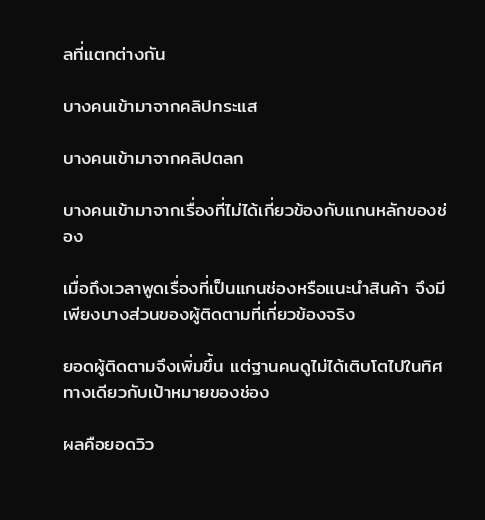ลที่แตกต่างกัน

บางคนเข้ามาจากคลิปกระแส

บางคนเข้ามาจากคลิปตลก

บางคนเข้ามาจากเรื่องที่ไม่ได้เกี่ยวข้องกับแกนหลักของช่อง

เมื่อถึงเวลาพูดเรื่องที่เป็นแกนช่องหรือแนะนำสินค้า จึงมีเพียงบางส่วนของผู้ติดตามที่เกี่ยวข้องจริง

ยอดผู้ติดตามจึงเพิ่มขึ้น แต่ฐานคนดูไม่ได้เติบโตไปในทิศทางเดียวกับเป้าหมายของช่อง

ผลคือยอดวิว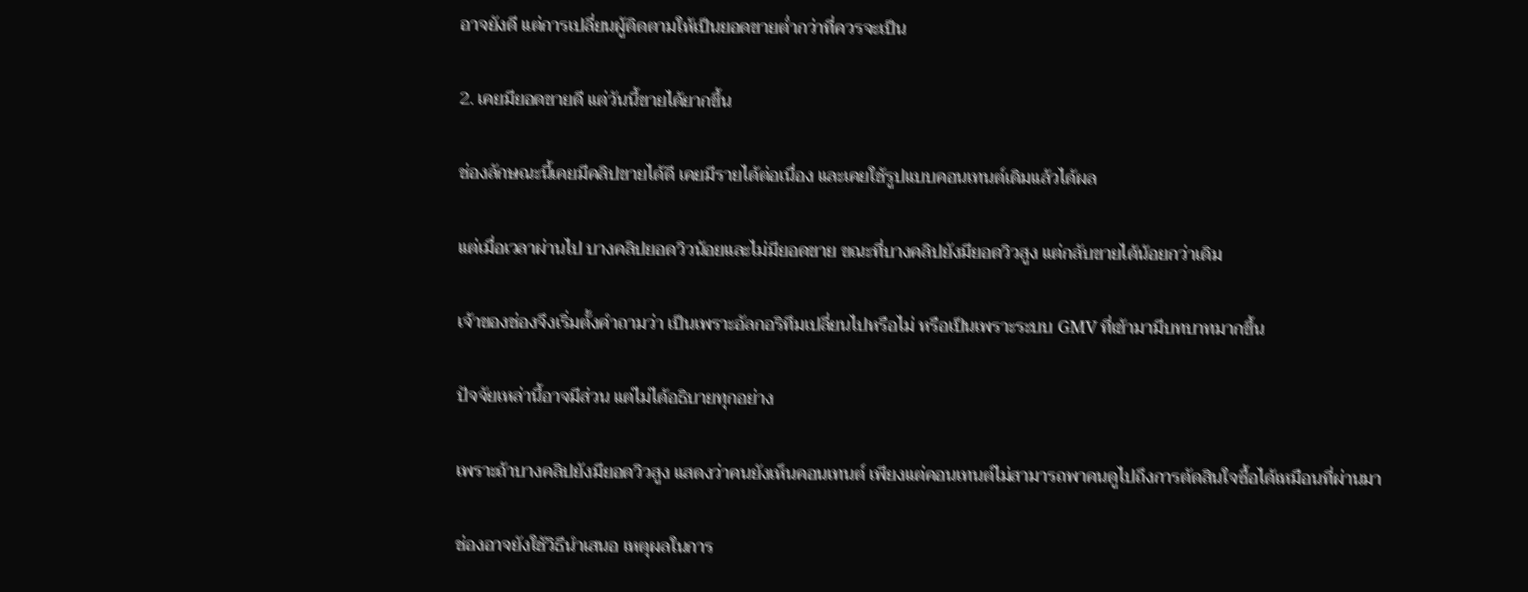อาจยังดี แต่การเปลี่ยนผู้ติดตามให้เป็นยอดขายต่ำกว่าที่ควรจะเป็น

2. เคยมียอดขายดี แต่วันนี้ขายได้ยากขึ้น

ช่องลักษณะนี้เคยมีคลิปขายได้ดี เคยมีรายได้ต่อเนื่อง และเคยใช้รูปแบบคอนเทนต์เดิมแล้วได้ผล

แต่เมื่อเวลาผ่านไป บางคลิปยอดวิวน้อยและไม่มียอดขาย ขณะที่บางคลิปยังมียอดวิวสูง แต่กลับขายได้น้อยกว่าเดิม

เจ้าของช่องจึงเริ่มตั้งคำถามว่า เป็นเพราะอัลกอริทึมเปลี่ยนไปหรือไม่ หรือเป็นเพราะระบบ GMV ที่เข้ามามีบทบาทมากขึ้น

ปัจจัยเหล่านี้อาจมีส่วน แต่ไม่ได้อธิบายทุกอย่าง

เพราะถ้าบางคลิปยังมียอดวิวสูง แสดงว่าคนยังเห็นคอนเทนต์ เพียงแต่คอนเทนต์ไม่สามารถพาคนดูไปถึงการตัดสินใจซื้อได้เหมือนที่ผ่านมา

ช่องอาจยังใช้วิธีนำเสนอ เหตุผลในการ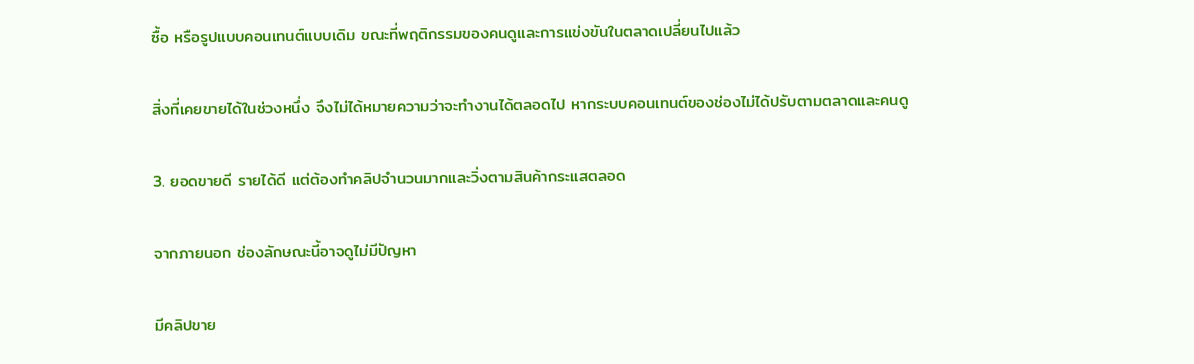ซื้อ หรือรูปแบบคอนเทนต์แบบเดิม ขณะที่พฤติกรรมของคนดูและการแข่งขันในตลาดเปลี่ยนไปแล้ว

สิ่งที่เคยขายได้ในช่วงหนึ่ง จึงไม่ได้หมายความว่าจะทำงานได้ตลอดไป หากระบบคอนเทนต์ของช่องไม่ได้ปรับตามตลาดและคนดู

3. ยอดขายดี รายได้ดี แต่ต้องทำคลิปจำนวนมากและวิ่งตามสินค้ากระแสตลอด

จากภายนอก ช่องลักษณะนี้อาจดูไม่มีปัญหา

มีคลิปขาย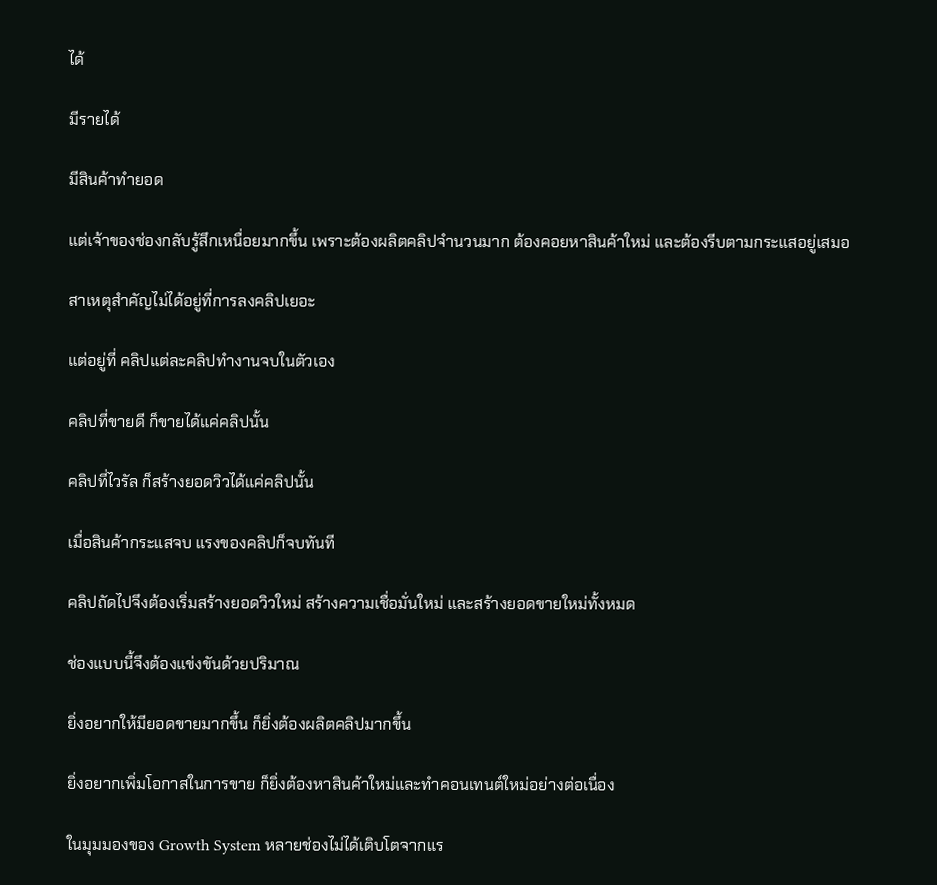ได้

มีรายได้

มีสินค้าทำยอด

แต่เจ้าของช่องกลับรู้สึกเหนื่อยมากขึ้น เพราะต้องผลิตคลิปจำนวนมาก ต้องคอยหาสินค้าใหม่ และต้องรีบตามกระแสอยู่เสมอ

สาเหตุสำคัญไม่ได้อยู่ที่การลงคลิปเยอะ

แต่อยู่ที่ คลิปแต่ละคลิปทำงานจบในตัวเอง

คลิปที่ขายดี ก็ขายได้แค่คลิปนั้น

คลิปที่ไวรัล ก็สร้างยอดวิวได้แค่คลิปนั้น

เมื่อสินค้ากระแสจบ แรงของคลิปก็จบทันที

คลิปถัดไปจึงต้องเริ่มสร้างยอดวิวใหม่ สร้างความเชื่อมั่นใหม่ และสร้างยอดขายใหม่ทั้งหมด

ช่องแบบนี้จึงต้องแข่งขันด้วยปริมาณ

ยิ่งอยากให้มียอดขายมากขึ้น ก็ยิ่งต้องผลิตคลิปมากขึ้น

ยิ่งอยากเพิ่มโอกาสในการขาย ก็ยิ่งต้องหาสินค้าใหม่และทำคอนเทนต์ใหม่อย่างต่อเนื่อง

ในมุมมองของ Growth System หลายช่องไม่ได้เติบโตจากแร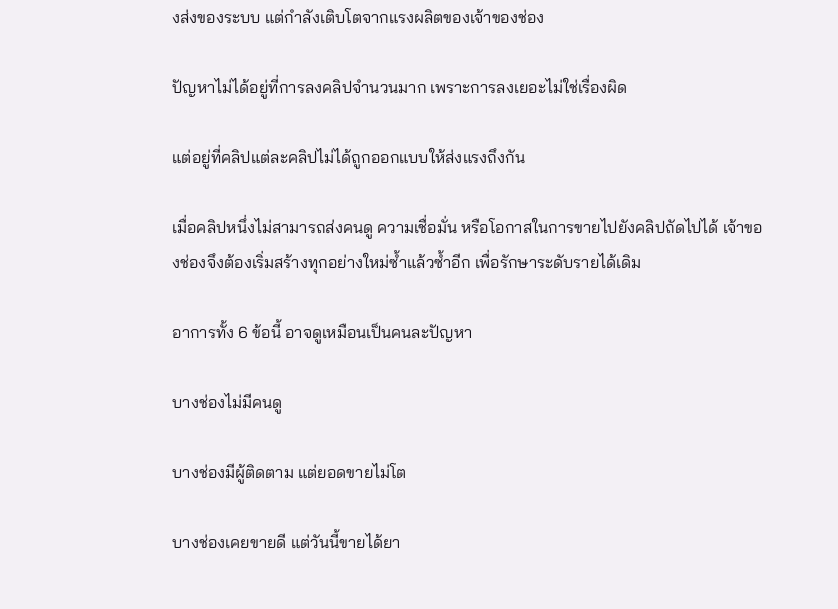งส่งของระบบ แต่กำลังเติบโตจากแรงผลิตของเจ้าของช่อง

ปัญหาไม่ได้อยู่ที่การลงคลิปจำนวนมาก เพราะการลงเยอะไม่ใช่เรื่องผิด

แต่อยู่ที่คลิปแต่ละคลิปไม่ได้ถูกออกแบบให้ส่งแรงถึงกัน

เมื่อคลิปหนึ่งไม่สามารถส่งคนดู ความเชื่อมั่น หรือโอกาสในการขายไปยังคลิปถัดไปได้ เจ้าของช่องจึงต้องเริ่มสร้างทุกอย่างใหม่ซ้ำแล้วซ้ำอีก เพื่อรักษาระดับรายได้เดิม

อาการทั้ง 6 ข้อนี้ อาจดูเหมือนเป็นคนละปัญหา

บางช่องไม่มีคนดู

บางช่องมีผู้ติดตาม แต่ยอดขายไม่โต

บางช่องเคยขายดี แต่วันนี้ขายได้ยา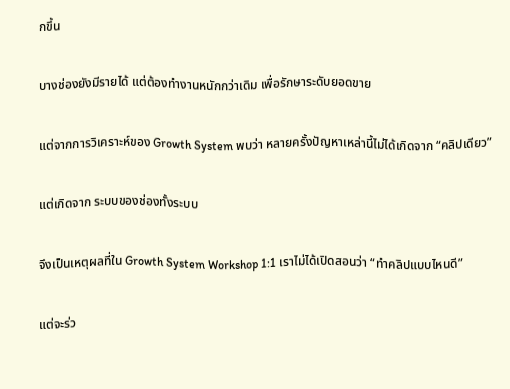กขึ้น

บางช่องยังมีรายได้ แต่ต้องทำงานหนักกว่าเดิม เพื่อรักษาระดับยอดขาย

แต่จากการวิเคราะห์ของ Growth System พบว่า หลายครั้งปัญหาเหล่านี้ไม่ได้เกิดจาก “คลิปเดียว”

แต่เกิดจาก ระบบของช่องทั้งระบบ

จึงเป็นเหตุผลที่ใน Growth System Workshop 1:1 เราไม่ได้เปิดสอนว่า “ทำคลิปแบบไหนดี”

แต่จะร่ว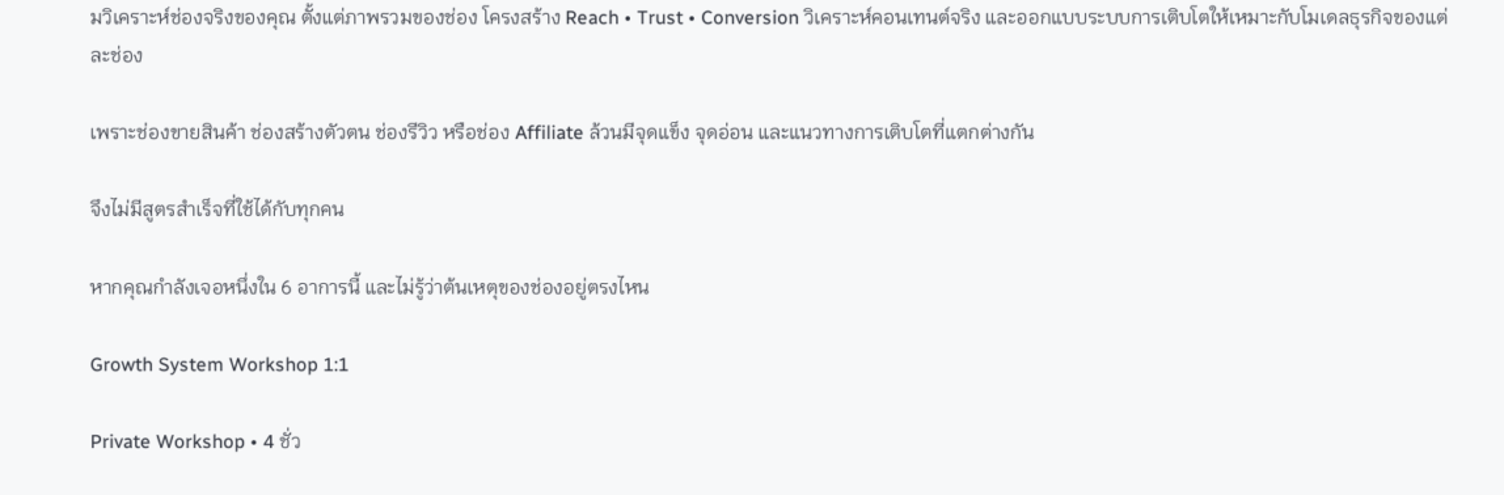มวิเคราะห์ช่องจริงของคุณ ตั้งแต่ภาพรวมของช่อง โครงสร้าง Reach • Trust • Conversion วิเคราะห์คอนเทนต์จริง และออกแบบระบบการเติบโตให้เหมาะกับโมเดลธุรกิจของแต่ละช่อง

เพราะช่องขายสินค้า ช่องสร้างตัวตน ช่องรีวิว หรือช่อง Affiliate ล้วนมีจุดแข็ง จุดอ่อน และแนวทางการเติบโตที่แตกต่างกัน

จึงไม่มีสูตรสำเร็จที่ใช้ได้กับทุกคน

หากคุณกำลังเจอหนึ่งใน 6 อาการนี้ และไม่รู้ว่าต้นเหตุของช่องอยู่ตรงไหน

Growth System Workshop 1:1

Private Workshop • 4 ชั่ว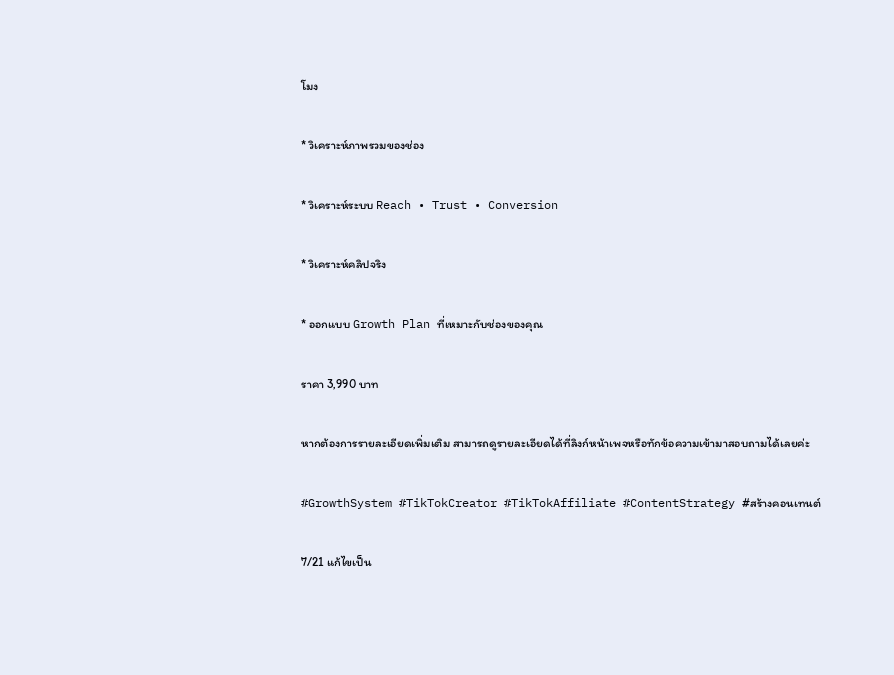โมง

* วิเคราะห์ภาพรวมของช่อง

* วิเคราะห์ระบบ Reach • Trust • Conversion

* วิเคราะห์คลิปจริง

* ออกแบบ Growth Plan ที่เหมาะกับช่องของคุณ

ราคา 3,990 บาท

หากต้องการรายละเอียดเพิ่มเติม สามารถดูรายละเอียดได้ที่ลิงก์หน้าเพจหรือทักข้อความเข้ามาสอบถามได้เลยค่ะ

#GrowthSystem #TikTokCreator #TikTokAffiliate #ContentStrategy #สร้างคอนเทนต์

7/21 แก้ไขเป็น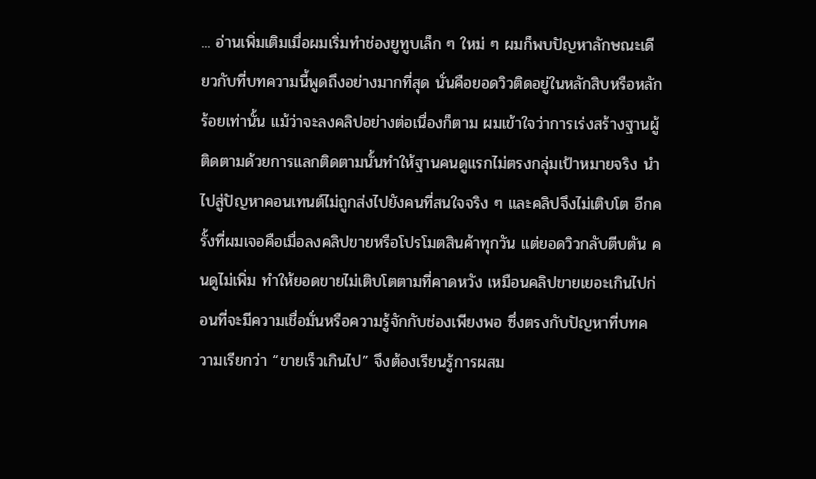... อ่านเพิ่มเติมเมื่อผมเริ่มทำช่องยูทูบเล็ก ๆ ใหม่ ๆ ผมก็พบปัญหาลักษณะเดียวกับที่บทความนี้พูดถึงอย่างมากที่สุด นั่นคือยอดวิวติดอยู่ในหลักสิบหรือหลักร้อยเท่านั้น แม้ว่าจะลงคลิปอย่างต่อเนื่องก็ตาม ผมเข้าใจว่าการเร่งสร้างฐานผู้ติดตามด้วยการแลกติดตามนั้นทำให้ฐานคนดูแรกไม่ตรงกลุ่มเป้าหมายจริง นำไปสู่ปัญหาคอนเทนต์ไม่ถูกส่งไปยังคนที่สนใจจริง ๆ และคลิปจึงไม่เติบโต อีกครั้งที่ผมเจอคือเมื่อลงคลิปขายหรือโปรโมตสินค้าทุกวัน แต่ยอดวิวกลับตีบตัน คนดูไม่เพิ่ม ทำให้ยอดขายไม่เติบโตตามที่คาดหวัง เหมือนคลิปขายเยอะเกินไปก่อนที่จะมีความเชื่อมั่นหรือความรู้จักกับช่องเพียงพอ ซึ่งตรงกับปัญหาที่บทความเรียกว่า “ขายเร็วเกินไป” จึงต้องเรียนรู้การผสม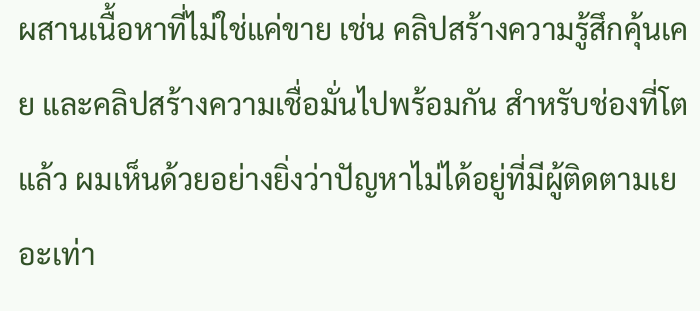ผสานเนื้อหาที่ไม่ใช่แค่ขาย เช่น คลิปสร้างความรู้สึกคุ้นเคย และคลิปสร้างความเชื่อมั่นไปพร้อมกัน สำหรับช่องที่โตแล้ว ผมเห็นด้วยอย่างยิ่งว่าปัญหาไม่ได้อยู่ที่มีผู้ติดตามเยอะเท่า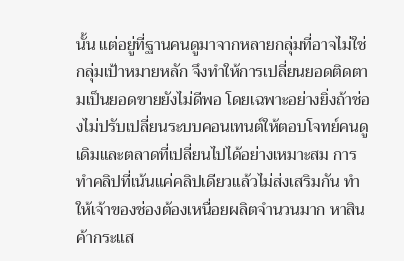นั้น แต่อยู่ที่ฐานคนดูมาจากหลายกลุ่มที่อาจไม่ใช่กลุ่มเป้าหมายหลัก จึงทำให้การเปลี่ยนยอดติดตามเป็นยอดขายยังไม่ดีพอ โดยเฉพาะอย่างยิ่งถ้าช่องไม่ปรับเปลี่ยนระบบคอนเทนต์ให้ตอบโจทย์คนดูเดิมและตลาดที่เปลี่ยนไปได้อย่างเหมาะสม การทำคลิปที่เน้นแค่คลิปเดียวแล้วไม่ส่งเสริมกัน ทำให้เจ้าของช่องต้องเหนื่อยผลิตจำนวนมาก หาสินค้ากระแส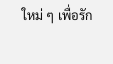ใหม่ ๆ เพื่อรัก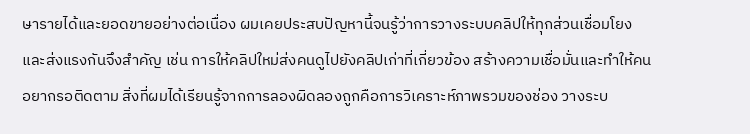ษารายได้และยอดขายอย่างต่อเนื่อง ผมเคยประสบปัญหานี้จนรู้ว่าการวางระบบคลิปให้ทุกส่วนเชื่อมโยงและส่งแรงกันจึงสำคัญ เช่น การให้คลิปใหม่ส่งคนดูไปยังคลิปเก่าที่เกี่ยวข้อง สร้างความเชื่อมั่นและทำให้คนอยากรอติดตาม สิ่งที่ผมได้เรียนรู้จากการลองผิดลองถูกคือการวิเคราะห์ภาพรวมของช่อง วางระบ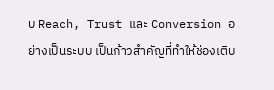บ Reach, Trust และ Conversion อย่างเป็นระบบ เป็นก้าวสำคัญที่ทำให้ช่องเติบ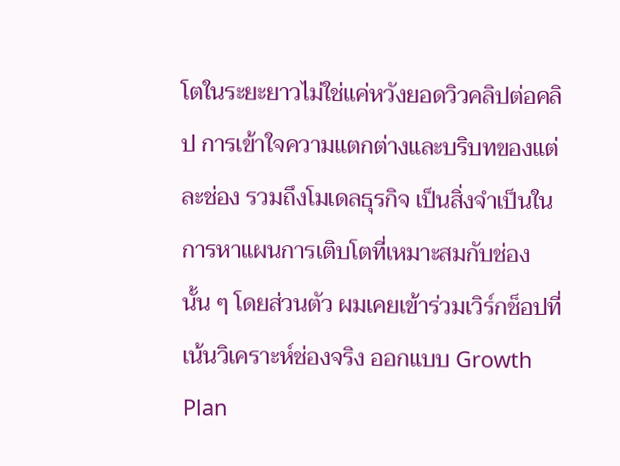โตในระยะยาวไม่ใช่แค่หวังยอดวิวคลิปต่อคลิป การเข้าใจความแตกต่างและบริบทของแต่ละช่อง รวมถึงโมเดลธุรกิจ เป็นสิ่งจำเป็นในการหาแผนการเติบโตที่เหมาะสมกับช่องนั้น ๆ โดยส่วนตัว ผมเคยเข้าร่วมเวิร์กช็อปที่เน้นวิเคราะห์ช่องจริง ออกแบบ Growth Plan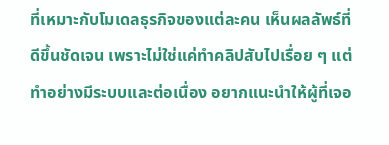ที่เหมาะกับโมเดลธุรกิจของแต่ละคน เห็นผลลัพธ์ที่ดีขึ้นชัดเจน เพราะไม่ใช่แค่ทำคลิปสับไปเรื่อย ๆ แต่ทำอย่างมีระบบและต่อเนื่อง อยากแนะนำให้ผู้ที่เจอ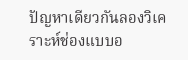ปัญหาเดียวกันลองวิเคราะห์ช่องแบบอ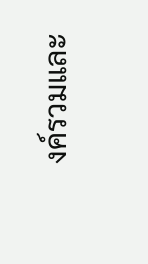งค์รวมและ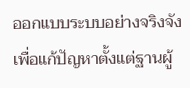ออกแบบระบบอย่างจริงจัง เพื่อแก้ปัญหาตั้งแต่ฐานผู้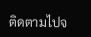ติดตามไปจ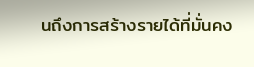นถึงการสร้างรายได้ที่มั่นคง